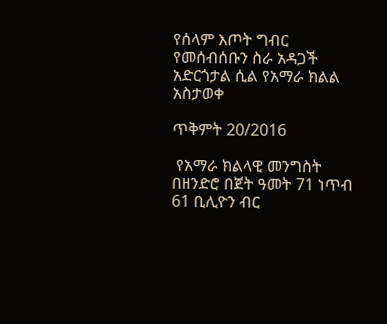የሰላም እጦት ግብር የመሰብሰቡን ስራ አዳጋች አድርጎታል ሲል የአማራ ክልል አስታወቀ

ጥቅምት 20/2016

 የአማራ ክልላዊ መንግስት በዘንድሮ በጀት ዓመት 71 ነጥብ 61 ቢሊዮን ብር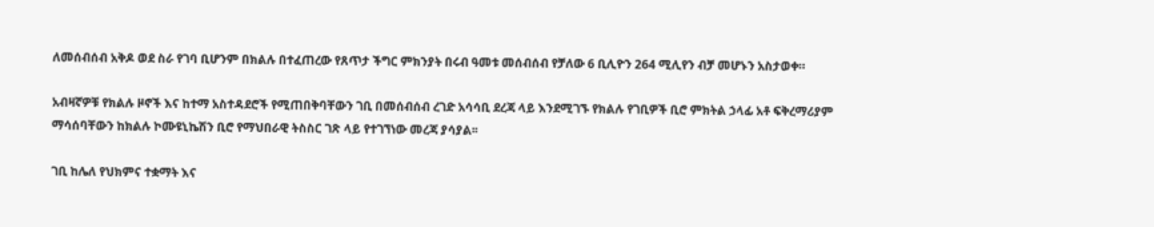ለመሰብሰብ አቅዶ ወደ ስራ የገባ ቢሆንም በክልሉ በተፈጠረው የጸጥታ ችግር ምክንያት በሩብ ዓመቱ መሰብሰብ የቻለው 6 ቢሊዮን 264 ሚሊየን ብቻ መሆኑን አስታወቀ።

አብዛኛዎቹ የክልሉ ዞኖች እና ከተማ አስተዳደሮች የሚጠበቅባቸውን ገቢ በመሰብሰብ ረገድ አሳሳቢ ደረጃ ላይ እንደሚገኙ የክልሉ የገቢዎች ቢሮ ምክትል ኃላፊ አቶ ፍቅረማሪያም ማሳሰባቸውን ከክልሉ ኮሙዩኒኬሽን ቢሮ የማህበራዊ ትስስር ገጽ ላይ የተገኘነው መረጃ ያሳያል፡፡

ገቢ ከሌለ የህክምና ተቋማት እና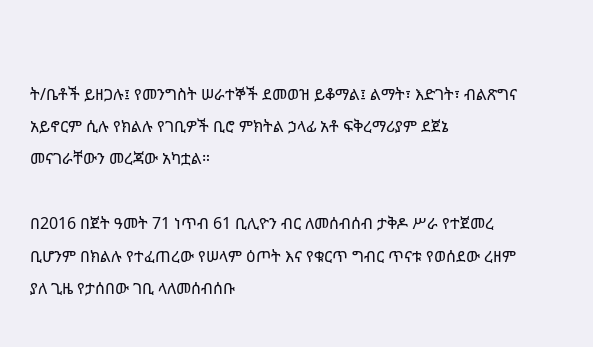ት/ቤቶች ይዘጋሉ፤ የመንግስት ሠራተኞች ደመወዝ ይቆማል፤ ልማት፣ እድገት፣ ብልጽግና አይኖርም ሲሉ የክልሉ የገቢዎች ቢሮ ምክትል ኃላፊ አቶ ፍቅረማሪያም ደጀኔ መናገራቸውን መረጃው አካቷል።

በ2016 በጀት ዓመት 71 ነጥብ 61 ቢሊዮን ብር ለመሰብሰብ ታቅዶ ሥራ የተጀመረ ቢሆንም በክልሉ የተፈጠረው የሠላም ዕጦት እና የቁርጥ ግብር ጥናቱ የወሰደው ረዘም ያለ ጊዜ የታሰበው ገቢ ላለመሰብሰቡ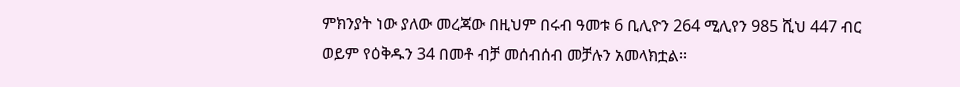ምክንያት ነው ያለው መረጃው በዚህም በሩብ ዓመቱ 6 ቢሊዮን 264 ሚሊየን 985 ሺህ 447 ብር ወይም የዕቅዱን 34 በመቶ ብቻ መሰብሰብ መቻሉን አመላክቷል፡፡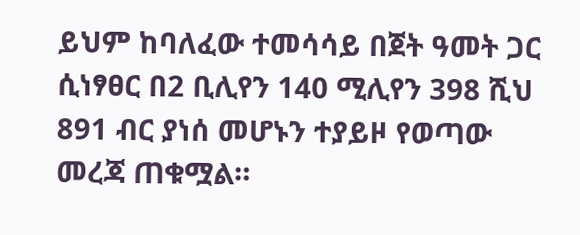ይህም ከባለፈው ተመሳሳይ በጀት ዓመት ጋር ሲነፃፀር በ2 ቢሊየን 140 ሚሊየን 398 ሺህ 891 ብር ያነሰ መሆኑን ተያይዞ የወጣው መረጃ ጠቁሟል።